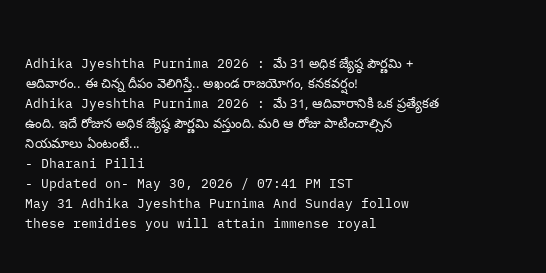Adhika Jyeshtha Purnima 2026 : మే 31 అధిక జ్యేష్ఠ పౌర్ణమి + ఆదివారం.. ఈ చిన్న దీపం వెలిగిస్తే.. అఖండ రాజయోగం, కనకవర్షం!
Adhika Jyeshtha Purnima 2026 : మే 31, ఆదివారానికి ఒక ప్రత్యేకత ఉంది. ఇదే రోజున అధిక జ్యేష్ఠ పౌర్ణమి వస్తుంది. మరి ఆ రోజు పాటించాల్సిన నియమాలు ఏంటంటే...
- Dharani Pilli
- Updated on- May 30, 2026 / 07:41 PM IST
May 31 Adhika Jyeshtha Purnima And Sunday follow these remidies you will attain immense royal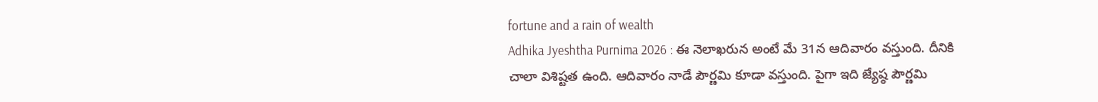fortune and a rain of wealth
Adhika Jyeshtha Purnima 2026 : ఈ నెలాఖరున అంటే మే 31న ఆదివారం వస్తుంది. దీనికి చాలా విశిష్టత ఉంది. ఆదివారం నాడే పౌర్ణమి కూడా వస్తుంది. పైగా ఇది జ్యేష్ఠ పౌర్ణమి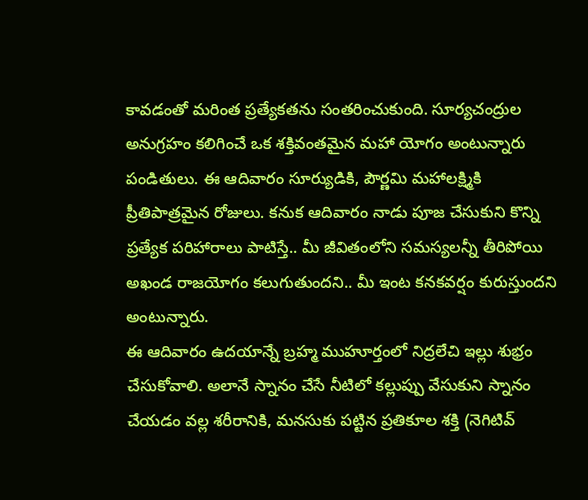కావడంతో మరింత ప్రత్యేకతను సంతరించుకుంది. సూర్యచంద్రుల అనుగ్రహం కలిగించే ఒక శక్తివంతమైన మహా యోగం అంటున్నారు పండితులు. ఈ ఆదివారం సూర్యుడికి, పౌర్ణమి మహాలక్ష్మికి ప్రీతిపాత్రమైన రోజులు. కనుక ఆదివారం నాడు పూజ చేసుకుని కొన్ని ప్రత్యేక పరిహారాలు పాటిస్తే.. మీ జీవితంలోని సమస్యలన్నీ తీరిపోయి అఖండ రాజయోగం కలుగుతుందని.. మీ ఇంట కనకవర్షం కురుస్తుందని అంటున్నారు.
ఈ ఆదివారం ఉదయాన్నే బ్రహ్మ ముహూర్తంలో నిద్రలేచి ఇల్లు శుభ్రం చేసుకోవాలి. అలానే స్నానం చేసే నీటిలో కల్లుప్పు వేసుకుని స్నానం చేయడం వల్ల శరీరానికి, మనసుకు పట్టిన ప్రతికూల శక్తి (నెగిటివ్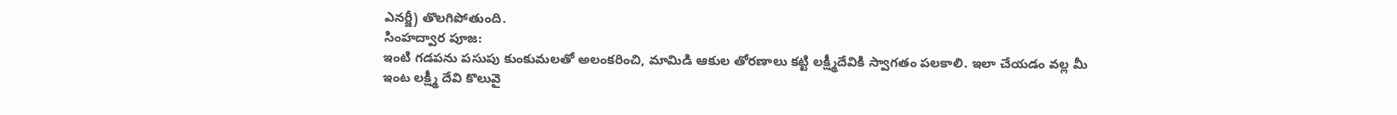ఎనర్జీ) తొలగిపోతుంది.
సింహద్వార పూజ:
ఇంటి గడపను పసుపు కుంకుమలతో అలంకరించి, మామిడి ఆకుల తోరణాలు కట్టి లక్ష్మీదేవికి స్వాగతం పలకాలి. ఇలా చేయడం వల్ల మీ ఇంట లక్ష్మీ దేవి కొలువై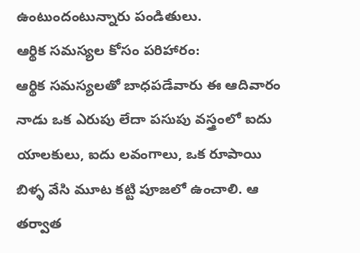ఉంటుందంటున్నారు పండితులు.
ఆర్థిక సమస్యల కోసం పరిహారం:
ఆర్థిక సమస్యలతో బాధపడేవారు ఈ ఆదివారం నాడు ఒక ఎరుపు లేదా పసుపు వస్త్రంలో ఐదు యాలకులు, ఐదు లవంగాలు, ఒక రూపాయి బిళ్ళ వేసి మూట కట్టి పూజలో ఉంచాలి. ఆ తర్వాత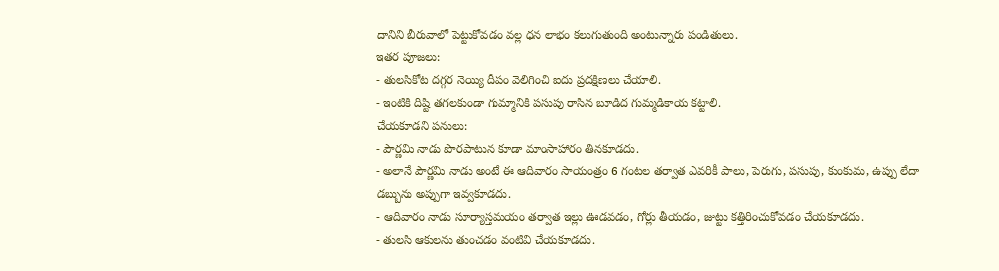దానిని బీరువాలో పెట్టుకోవడం వల్ల ధన లాభం కలుగుతుంది అంటున్నారు పండితులు.
ఇతర పూజలు:
- తులసికోట దగ్గర నెయ్యి దీపం వెలిగించి ఐదు ప్రదక్షిణలు చేయాలి.
- ఇంటికి దిష్టి తగలకుండా గుమ్మానికి పసుపు రాసిన బూడిద గుమ్మడికాయ కట్టాలి.
చేయకూడని పనులు:
- పౌర్ణమి నాడు పొరపాటున కూడా మాంసాహారం తినకూడదు.
- అలానే పౌర్ణమి నాడు అంటే ఈ ఆదివారం సాయంత్రం 6 గంటల తర్వాత ఎవరికీ పాలు, పెరుగు, పసుపు, కుంకుమ, ఉప్పు లేదా డబ్బును అప్పుగా ఇవ్వకూడదు.
- ఆదివారం నాడు సూర్యాస్తమయం తర్వాత ఇల్లు ఊడవడం, గోర్లు తీయడం, జుట్టు కత్తిరించుకోవడం చేయకూడదు.
- తులసి ఆకులను తుంచడం వంటివి చేయకూడదు.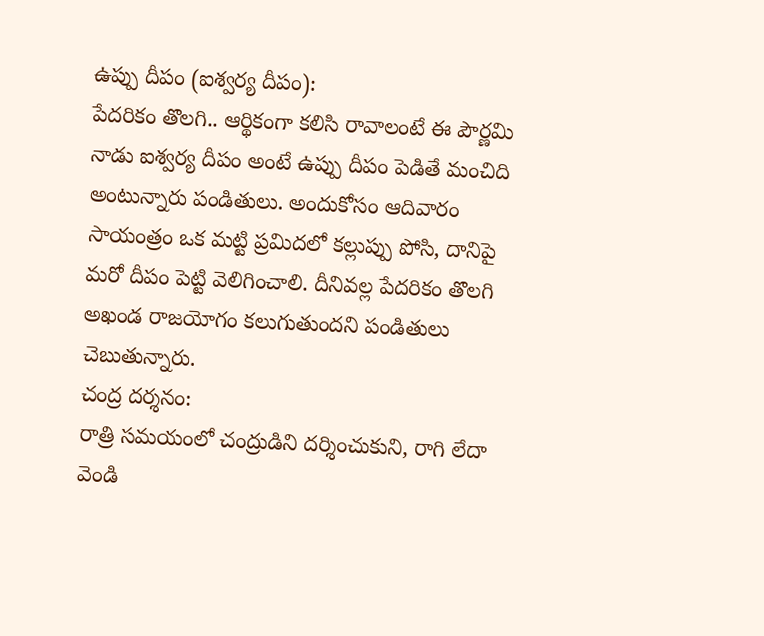ఉప్పు దీపం (ఐశ్వర్య దీపం):
పేదరికం తొలగి.. ఆర్థికంగా కలిసి రావాలంటే ఈ పౌర్ణమి నాడు ఐశ్వర్య దీపం అంటే ఉప్పు దీపం పెడితే మంచిది అంటున్నారు పండితులు. అందుకోసం ఆదివారం సాయంత్రం ఒక మట్టి ప్రమిదలో కల్లుప్పు పోసి, దానిపై మరో దీపం పెట్టి వెలిగించాలి. దీనివల్ల పేదరికం తొలగి అఖండ రాజయోగం కలుగుతుందని పండితులు చెబుతున్నారు.
చంద్ర దర్శనం:
రాత్రి సమయంలో చంద్రుడిని దర్శించుకుని, రాగి లేదా వెండి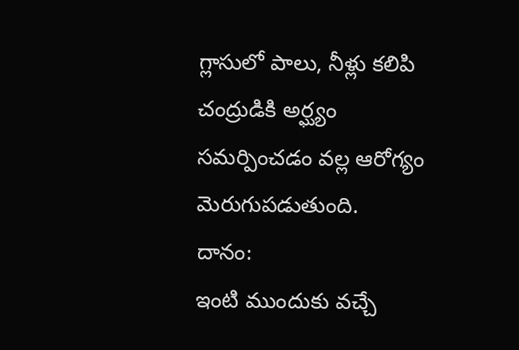గ్లాసులో పాలు, నీళ్లు కలిపి చంద్రుడికి అర్ఘ్యం సమర్పించడం వల్ల ఆరోగ్యం మెరుగుపడుతుంది.
దానం:
ఇంటి ముందుకు వచ్చే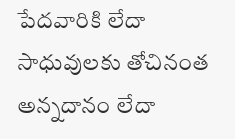పేదవారికి లేదా సాధువులకు తోచినంత అన్నదానం లేదా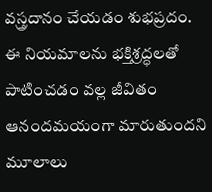వస్త్రదానం చేయడం శుభప్రదం.
ఈ నియమాలను భక్తిశ్రద్ధలతో పాటించడం వల్ల జీవితం ఆనందమయంగా మారుతుందని మూలాలు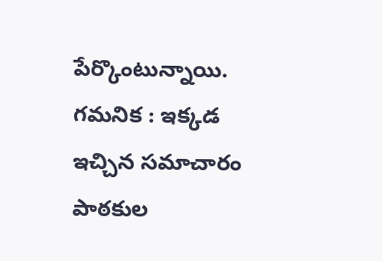పేర్కొంటున్నాయి.
గమనిక : ఇక్కడ ఇచ్చిన సమాచారం పాఠకుల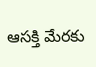ఆసక్తి మేరకు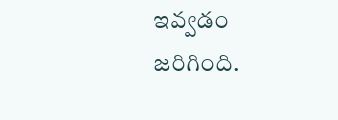ఇవ్వడం జరిగింది.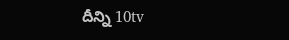దీన్ని 10tv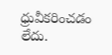ధ్రువీకరించడం లేదు.